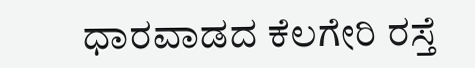ಧಾರವಾಡದ ಕೆಲಗೇರಿ ರಸ್ತೆ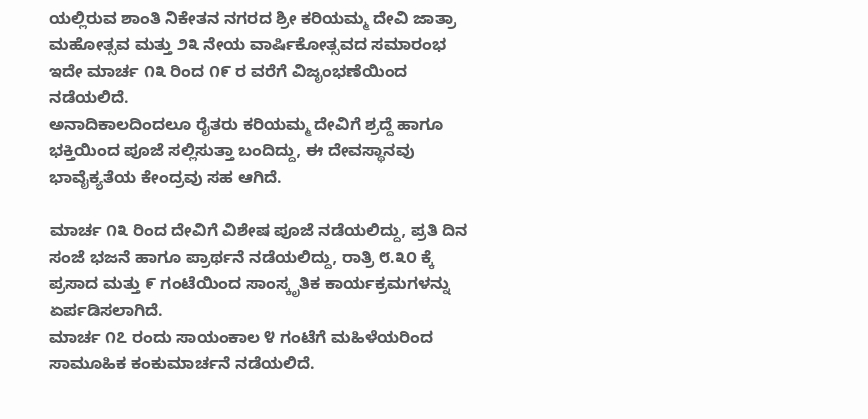ಯಲ್ಲಿರುವ ಶಾಂತಿ ನಿಕೇತನ ನಗರದ ಶ್ರೀ ಕರಿಯಮ್ಮ ದೇವಿ ಜಾತ್ರಾ ಮಹೋತ್ಸವ ಮತ್ತು ೨೩ ನೇಯ ವಾರ್ಷಿಕೋತ್ಸವದ ಸಮಾರಂಭ ಇದೇ ಮಾರ್ಚ ೧೩ ರಿಂದ ೧೯ ರ ವರೆಗೆ ವಿಜೃಂಭಣೆಯಿಂದ ನಡೆಯಲಿದೆ.
ಅನಾದಿಕಾಲದಿಂದಲೂ ರೈತರು ಕರಿಯಮ್ಮ ದೇವಿಗೆ ಶ್ರದ್ದೆ ಹಾಗೂ ಭಕ್ತಿಯಿಂದ ಪೂಜೆ ಸಲ್ಲಿಸುತ್ತಾ ಬಂದಿದ್ದು, ಈ ದೇವಸ್ಥಾನವು ಭಾವೈಕ್ಯತೆಯ ಕೇಂದ್ರವು ಸಹ ಆಗಿದೆ.

ಮಾರ್ಚ ೧೩ ರಿಂದ ದೇವಿಗೆ ವಿಶೇಷ ಪೂಜೆ ನಡೆಯಲಿದ್ದು, ಪ್ರತಿ ದಿನ ಸಂಜೆ ಭಜನೆ ಹಾಗೂ ಪ್ರಾರ್ಥನೆ ನಡೆಯಲಿದ್ದು, ರಾತ್ರಿ ೮.೩೦ ಕ್ಕೆ ಪ್ರಸಾದ ಮತ್ತು ೯ ಗಂಟೆಯಿಂದ ಸಾಂಸ್ಕೃತಿಕ ಕಾರ್ಯಕ್ರಮಗಳನ್ನು ಏರ್ಪಡಿಸಲಾಗಿದೆ.
ಮಾರ್ಚ ೧೭ ರಂದು ಸಾಯಂಕಾಲ ೪ ಗಂಟೆಗೆ ಮಹಿಳೆಯರಿಂದ ಸಾಮೂಹಿಕ ಕಂಕುಮಾರ್ಚನೆ ನಡೆಯಲಿದೆ.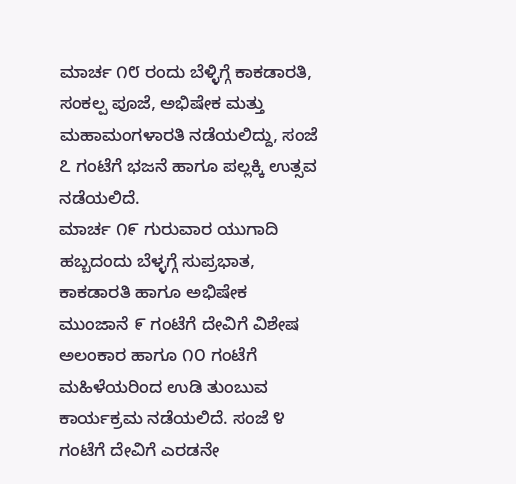ಮಾರ್ಚ ೧೮ ರಂದು ಬೆಳ್ಳಿಗ್ಗೆ ಕಾಕಡಾರತಿ, ಸಂಕಲ್ಪ ಪೂಜೆ, ಅಭಿಷೇಕ ಮತ್ತು ಮಹಾಮಂಗಳಾರತಿ ನಡೆಯಲಿದ್ದು, ಸಂಜೆ ೭ ಗಂಟೆಗೆ ಭಜನೆ ಹಾಗೂ ಪಲ್ಲಕ್ಕಿ ಉತ್ಸವ ನಡೆಯಲಿದೆ.
ಮಾರ್ಚ ೧೯ ಗುರುವಾರ ಯುಗಾದಿ ಹಬ್ಬದಂದು ಬೆಳ್ಳಗ್ಗೆ ಸುಪ್ರಭಾತ, ಕಾಕಡಾರತಿ ಹಾಗೂ ಅಭಿಷೇಕ ಮುಂಜಾನೆ ೯ ಗಂಟೆಗೆ ದೇವಿಗೆ ವಿಶೇಷ ಅಲಂಕಾರ ಹಾಗೂ ೧೦ ಗಂಟೆಗೆ ಮಹಿಳೆಯರಿಂದ ಉಡಿ ತುಂಬುವ ಕಾರ್ಯಕ್ರಮ ನಡೆಯಲಿದೆ. ಸಂಜೆ ೪ ಗಂಟೆಗೆ ದೇವಿಗೆ ಎರಡನೇ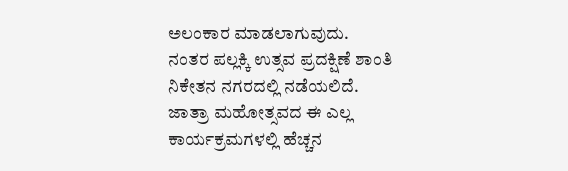ಅಲಂಕಾರ ಮಾಡಲಾಗುವುದು.
ನಂತರ ಪಲ್ಲಕ್ಕಿ ಉತ್ಸವ ಪ್ರದಕ್ಷಿಣೆ ಶಾಂತಿ ನಿಕೇತನ ನಗರದಲ್ಲಿ ನಡೆಯಲಿದೆ.
ಜಾತ್ರಾ ಮಹೋತ್ಸವದ ಈ ಎಲ್ಲ ಕಾರ್ಯಕ್ರಮಗಳಲ್ಲಿ ಹೆಚ್ಚನ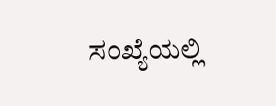ಸಂಖ್ಯೆಯಲ್ಲಿ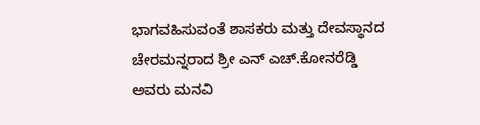ಭಾಗವಹಿಸುವಂತೆ ಶಾಸಕರು ಮತ್ತು ದೇವಸ್ಥಾನದ ಚೇರಮನ್ನರಾದ ಶ್ರೀ ಎನ್ ಎಚ್.ಕೋನರೆಡ್ಡಿ ಅವರು ಮನವಿ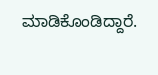ಮಾಡಿಕೊಂಡಿದ್ದಾರೆ.